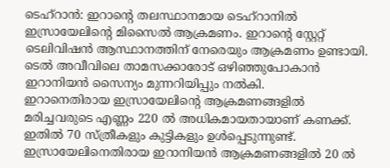ടെഹ്റാൻ: ഇറാന്റെ തലസ്ഥാനമായ ടെഹ്റാനിൽ ഇസ്രായേലിന്റെ മിസൈൽ ആക്രമണം. ഇറാന്റെ സ്റ്റേറ്റ് ടെലിവിഷൻ ആസ്ഥാനത്തിന് നേരെയും ആക്രമണം ഉണ്ടായി. ടെൽ അവീവിലെ താമസക്കാരോട് ഒഴിഞ്ഞുപോകാൻ ഇറാനിയൻ സൈന്യം മുന്നറിയിപ്പും നൽകി.
ഇറാനെതിരായ ഇസ്രായേലിന്റെ ആക്രമണങ്ങളിൽ മരിച്ചവരുടെ എണ്ണം 220 ൽ അധികമായതായാണ് കണക്ക്. ഇതിൽ 70 സ്ത്രീകളും കുട്ടികളും ഉൾപ്പെടുന്നുണ്ട്. ഇസ്രായേലിനെതിരായ ഇറാനിയൻ ആക്രമണങ്ങളിൽ 20 ൽ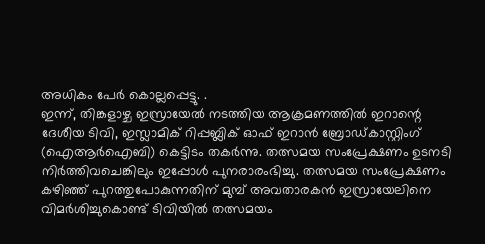അധികം പേർ കൊല്ലപ്പെട്ടു. .
ഇന്ന്, തിങ്കളാഴ്ച ഇസ്രായേൽ നടത്തിയ ആക്രമണത്തിൽ ഇറാന്റെ ദേശീയ ടിവി, ഇസ്ലാമിക് റിപ്പബ്ലിക് ഓഫ് ഇറാൻ ബ്രോഡ്കാസ്റ്റിംഗ് (ഐആർഐബി) കെട്ടിടം തകർന്നു. തത്സമയ സംപ്രേക്ഷണം ഉടനടി നിർത്തിവചെങ്കിലും ഇപ്പോൾ പുനരാരംഭിച്ചു. തത്സമയ സംപ്രേക്ഷണം കഴിഞ്ഞ് പുറത്തുപോകുന്നതിന് മുമ്പ് അവതാരകൻ ഇസ്രായേലിനെ വിമർശിച്ചുകൊണ്ട് ടിവിയിൽ തത്സമയം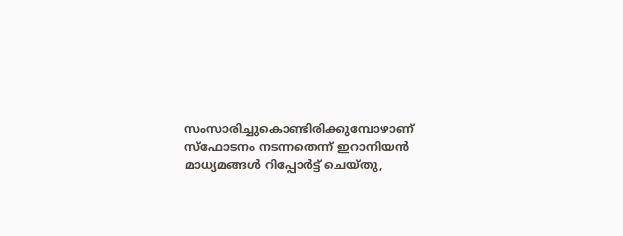സംസാരിച്ചുകൊണ്ടിരിക്കുമ്പോഴാണ് സ്ഫോടനം നടന്നതെന്ന് ഇറാനിയൻ മാധ്യമങ്ങൾ റിപ്പോർട്ട് ചെയ്തു,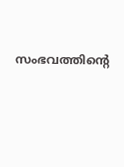സംഭവത്തിന്റെ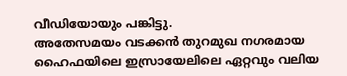വീഡിയോയും പങ്കിട്ടു.
അതേസമയം വടക്കൻ തുറമുഖ നഗരമായ ഹൈഫയിലെ ഇസ്രായേലിലെ ഏറ്റവും വലിയ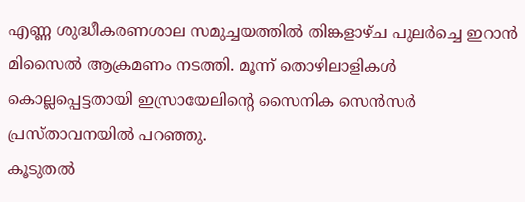എണ്ണ ശുദ്ധീകരണശാല സമുച്ചയത്തിൽ തിങ്കളാഴ്ച പുലർച്ചെ ഇറാൻ മിസൈൽ ആക്രമണം നടത്തി. മൂന്ന് തൊഴിലാളികൾ കൊല്ലപ്പെട്ടതായി ഇസ്രായേലിന്റെ സൈനിക സെൻസർ പ്രസ്താവനയിൽ പറഞ്ഞു.
കൂടുതൽ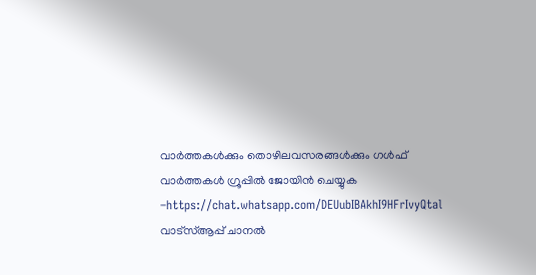വാർത്തകൾക്കും തൊഴിലവസരങ്ങൾക്കും ഗൾഫ് വാർത്തകൾ ഗ്രൂപ്പിൽ ജോയിൻ ചെയ്യുക –https://chat.whatsapp.com/DEUubIBAkhI9HFrIvyQtal
വാട്സ്ആപ്പ് ചാനൽ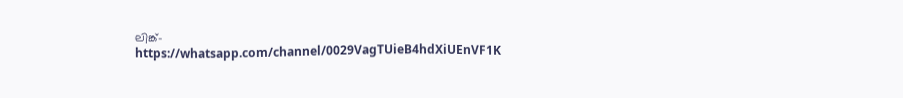ലിങ്ക്-https://whatsapp.com/channel/0029VagTUieB4hdXiUEnVF1K